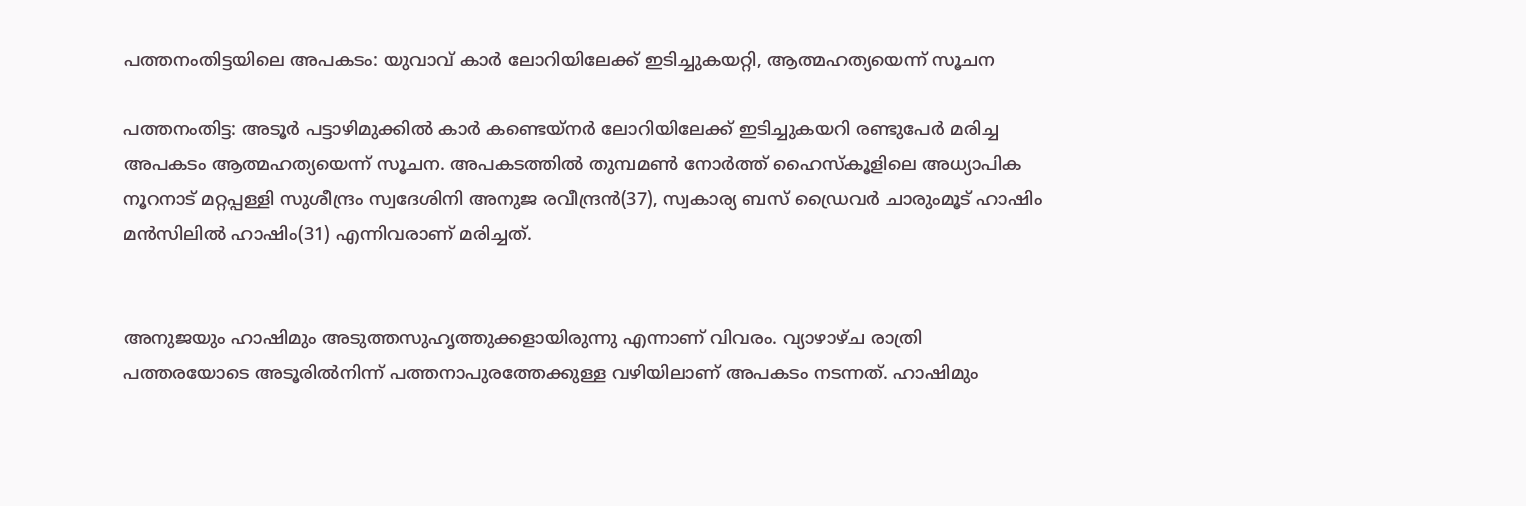പത്തനംതിട്ടയിലെ അപകടം: യുവാവ് കാർ ലോറിയിലേക്ക് ഇടിച്ചുകയറ്റി, ആത്മഹത്യയെന്ന് സൂചന

പത്തനംതിട്ട: അടൂർ പട്ടാഴിമുക്കിൽ കാർ കണ്ടെയ്നർ ലോറിയിലേക്ക് ഇടിച്ചുകയറി രണ്ടുപേർ മരിച്ച അപകടം ആത്മഹത്യയെന്ന് സൂചന. അപകടത്തിൽ തുമ്പമൺ നോർത്ത് ഹൈസ്കൂളിലെ അധ്യാപിക നൂറനാട് മറ്റപ്പള്ളി സുശീന്ദ്രം സ്വദേശിനി അനുജ രവീന്ദ്രൻ(37), സ്വകാര്യ ബസ് ഡ്രൈവർ ചാരുംമൂട് ഹാഷിം മൻസിലിൽ ഹാഷിം(31) എന്നിവരാണ് മരിച്ചത്.


അനുജയും ഹാഷിമും അടുത്തസുഹൃത്തുക്കളായിരുന്നു എന്നാണ് വിവരം. വ്യാഴാഴ്ച രാത്രി പത്തരയോടെ അടൂരിൽനിന്ന് പത്തനാപുരത്തേക്കുള്ള വഴിയിലാണ് അപകടം നടന്നത്. ഹാഷിമും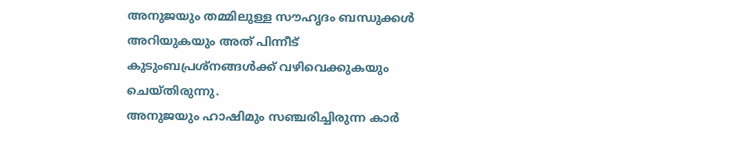അനുജയും തമ്മിലുള്ള സൗഹൃദം ബന്ധുക്കൾ അറിയുകയും അത് പിന്നീട് കുടുംബപ്രശ്നങ്ങൾക്ക് വഴിവെക്കുകയും ചെയ്തിരുന്നു.
അനുജയും ഹാഷിമും സഞ്ചരിച്ചിരുന്ന കാർ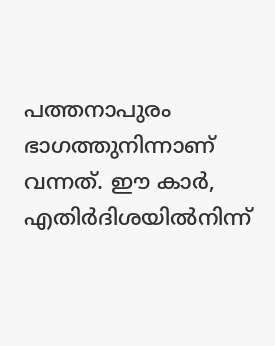പത്തനാപുരം ഭാഗത്തുനിന്നാണ് വന്നത്. ഈ കാർ, എതിർദിശയിൽനിന്ന്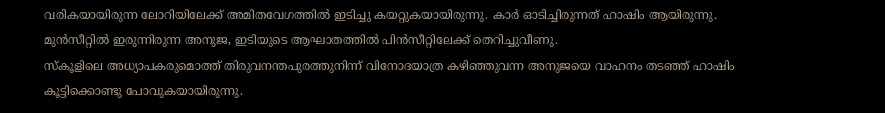വരികയായിരുന്ന ലോറിയിലേക്ക് അമിതവേഗത്തിൽ ഇടിച്ചു കയറ്റുകയായിരുന്നു. കാർ ഓടിച്ചിരുന്നത് ഹാഷിം ആയിരുന്നു. മുൻസീറ്റിൽ ഇരുന്നിരുന്ന അനുജ, ഇടിയുടെ ആഘാതത്തിൽ പിൻസീറ്റിലേക്ക് തെറിച്ചുവീണു.
സ്കൂളിലെ അധ്യാപകരുമൊത്ത് തിരുവനന്തപുരത്തുനിന്ന് വിനോദയാത്ര കഴിഞ്ഞുവന്ന അനുജയെ വാഹനം തടഞ്ഞ് ഹാഷിം കൂട്ടിക്കൊണ്ടു പോവുകയായിരുന്നു.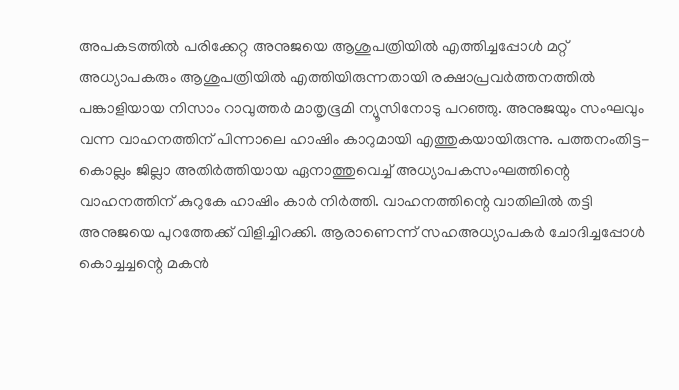അപകടത്തിൽ പരിക്കേറ്റ അനുജയെ ആശുപത്രിയിൽ എത്തിച്ചപ്പോൾ മറ്റ് അധ്യാപകരും ആശുപത്രിയിൽ എത്തിയിരുന്നതായി രക്ഷാപ്രവർത്തനത്തിൽ പങ്കാളിയായ നിസാം റാവുത്തർ മാതൃഭൂമി ന്യൂസിനോടു പറഞ്ഞു. അനുജയും സംഘവും വന്ന വാഹനത്തിന് പിന്നാലെ ഹാഷിം കാറുമായി എത്തുകയായിരുന്നു. പത്തനംതിട്ട-കൊല്ലം ജില്ലാ അതിർത്തിയായ ഏനാത്തുവെച്ച് അധ്യാപകസംഘത്തിന്റെ വാഹനത്തിന് കുറുകേ ഹാഷിം കാർ നിർത്തി. വാഹനത്തിന്റെ വാതിലിൽ തട്ടി അനുജയെ പുറത്തേക്ക് വിളിച്ചിറക്കി. ആരാണെന്ന് സഹഅധ്യാപകർ ചോദിച്ചപ്പോൾ കൊച്ചച്ചന്റെ മകൻ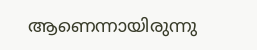ആണെന്നായിരുന്നു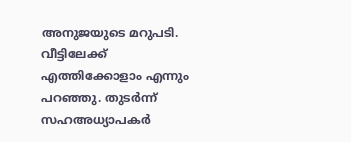അനുജയുടെ മറുപടി. വീട്ടിലേക്ക് എത്തിക്കോളാം എന്നും പറഞ്ഞു. തുടർന്ന് സഹഅധ്യാപകർ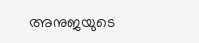അനുജയുടെ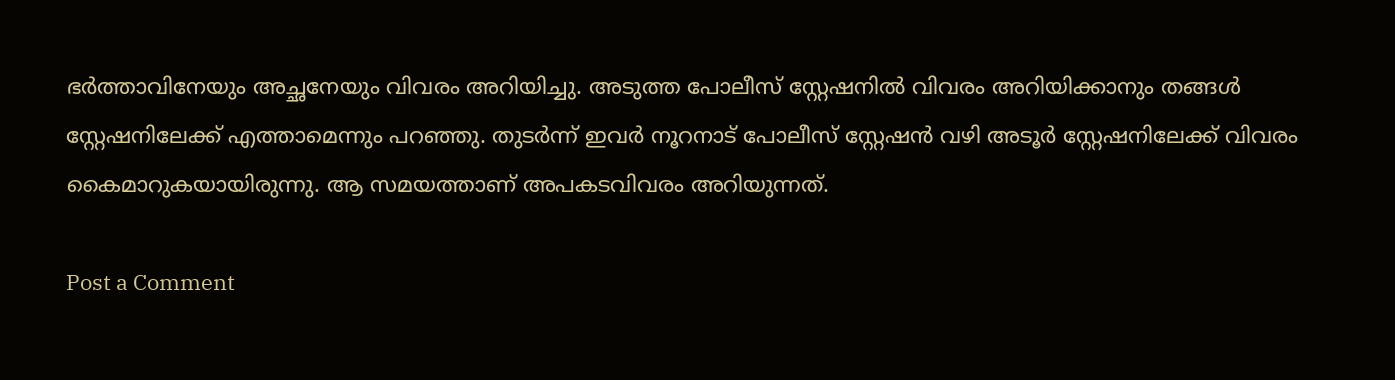ഭർത്താവിനേയും അച്ഛനേയും വിവരം അറിയിച്ചു. അടുത്ത പോലീസ് സ്റ്റേഷനിൽ വിവരം അറിയിക്കാനും തങ്ങൾ സ്റ്റേഷനിലേക്ക് എത്താമെന്നും പറഞ്ഞു. തുടർന്ന് ഇവർ നൂറനാട് പോലീസ് സ്റ്റേഷൻ വഴി അടൂർ സ്റ്റേഷനിലേക്ക് വിവരം കൈമാറുകയായിരുന്നു. ആ സമയത്താണ് അപകടവിവരം അറിയുന്നത്.

Post a Comment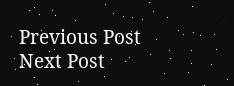Previous Post Next Post